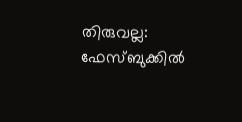തിരുവല്ല: ഫേസ്ബുക്കിൽ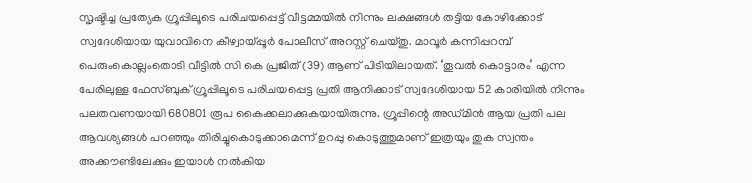സൃഷ്ടിച്ച പ്രത്യേക ഗ്രൂപ്പിലൂടെ പരിചയപ്പെട്ട് വീട്ടമ്മയിൽ നിന്നും ലക്ഷങ്ങൾ തട്ടിയ കോഴിക്കോട് സ്വദേശിയായ യുവാവിനെ കീഴ്വായ്പ്പൂർ പോലീസ് അറസ്റ്റ് ചെയ്തു. മാവൂർ കന്നിപ്പറമ്പ് പെരുംകൊല്ലംതൊടി വീട്ടിൽ സി കെ പ്രജിത് (39) ആണ് പിടിയിലായത്. ‘തൂവൽ കൊട്ടാരം’ എന്ന പേരിലുള്ള ഫേസ്ബുക് ഗ്രൂപ്പിലൂടെ പരിചയപ്പെട്ട പ്രതി ആനിക്കാട് സ്വദേശിയായ 52 കാരിയിൽ നിന്നും പലതവണയായി 680801 രൂപ കൈക്കലാക്കുകയായിരുന്നു. ഗ്രൂപ്പിന്റെ അഡ്മിൻ ആയ പ്രതി പല ആവശ്യങ്ങൾ പറഞ്ഞും തിരിച്ചുകൊടുക്കാമെന്ന് ഉറപ്പു കൊടുത്തുമാണ് ഇത്രയും തുക സ്വന്തം അക്കൗണ്ടിലേക്കും ഇയാൾ നൽകിയ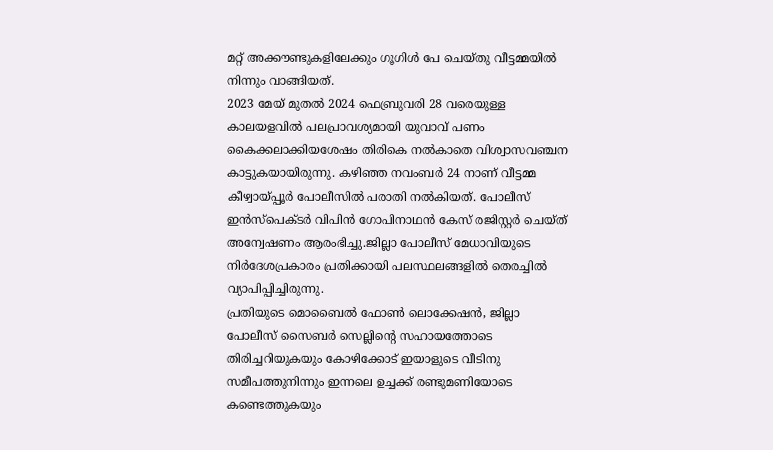മറ്റ് അക്കൗണ്ടുകളിലേക്കും ഗൂഗിൾ പേ ചെയ്തു വീട്ടമ്മയിൽ നിന്നും വാങ്ങിയത്.
2023 മേയ് മുതൽ 2024 ഫെബ്രുവരി 28 വരെയുള്ള കാലയളവിൽ പലപ്രാവശ്യമായി യുവാവ് പണം കൈക്കലാക്കിയശേഷം തിരികെ നൽകാതെ വിശ്വാസവഞ്ചന കാട്ടുകയായിരുന്നു. കഴിഞ്ഞ നവംബർ 24 നാണ് വീട്ടമ്മ കീഴ്വായ്പ്പൂർ പോലീസിൽ പരാതി നൽകിയത്. പോലീസ് ഇൻസ്പെക്ടർ വിപിൻ ഗോപിനാഥൻ കേസ് രജിസ്റ്റർ ചെയ്ത് അന്വേഷണം ആരംഭിച്ചു.ജില്ലാ പോലീസ് മേധാവിയുടെ നിർദേശപ്രകാരം പ്രതിക്കായി പലസ്ഥലങ്ങളിൽ തെരച്ചിൽ വ്യാപിപ്പിച്ചിരുന്നു.
പ്രതിയുടെ മൊബൈൽ ഫോൺ ലൊക്കേഷൻ, ജില്ലാ പോലീസ് സൈബർ സെല്ലിന്റെ സഹായത്തോടെ തിരിച്ചറിയുകയും കോഴിക്കോട് ഇയാളുടെ വീടിനു സമീപത്തുനിന്നും ഇന്നലെ ഉച്ചക്ക് രണ്ടുമണിയോടെ കണ്ടെത്തുകയും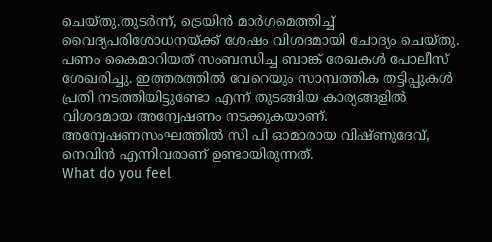ചെയ്തു.തുടർന്ന്, ട്രെയിൻ മാർഗമെത്തിച്ച് വൈദ്യപരിശോധനയ്ക്ക് ശേഷം വിശദമായി ചോദ്യം ചെയ്തു.
പണം കൈമാറിയത് സംബന്ധിച്ച ബാങ്ക് രേഖകൾ പോലീസ് ശേഖരിച്ചു. ഇത്തരത്തിൽ വേറെയും സാമ്പത്തിക തട്ടിപ്പുകൾ പ്രതി നടത്തിയിട്ടുണ്ടോ എന്ന് തുടങ്ങിയ കാര്യങ്ങളിൽ വിശദമായ അന്വേഷണം നടക്കുകയാണ്. അന്വേഷണസംഘത്തിൽ സി പി ഓമാരായ വിഷ്ണുദേവ്, നെവിൻ എന്നിവരാണ് ഉണ്ടായിരുന്നത്.
What do you feel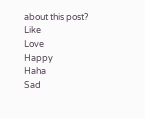about this post?
Like
Love
Happy
Haha
Sad